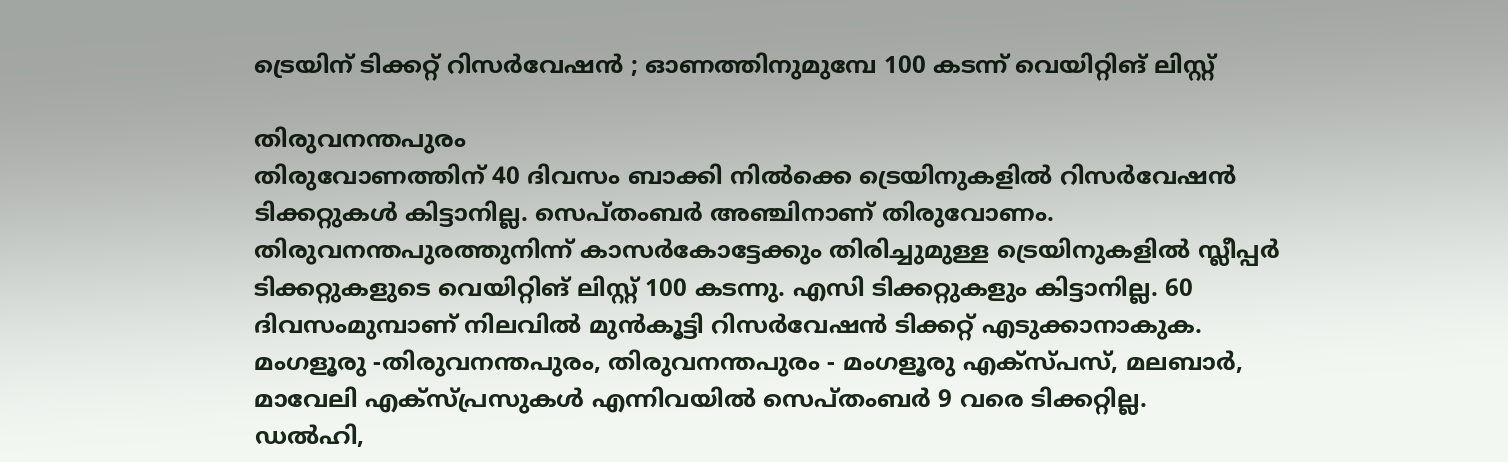ട്രെയിന് ടിക്കറ്റ് റിസർവേഷൻ ; ഓണത്തിനുമുമ്പേ 100 കടന്ന് വെയിറ്റിങ് ലിസ്റ്റ്

തിരുവനന്തപുരം
തിരുവോണത്തിന് 40 ദിവസം ബാക്കി നിൽക്കെ ട്രെയിനുകളിൽ റിസർവേഷൻ ടിക്കറ്റുകൾ കിട്ടാനില്ല. സെപ്തംബർ അഞ്ചിനാണ് തിരുവോണം. തിരുവനന്തപുരത്തുനിന്ന് കാസർകോട്ടേക്കും തിരിച്ചുമുള്ള ട്രെയിനുകളിൽ സ്ലീപ്പർ ടിക്കറ്റുകളുടെ വെയിറ്റിങ് ലിസ്റ്റ് 100 കടന്നു. എസി ടിക്കറ്റുകളും കിട്ടാനില്ല. 60 ദിവസംമുമ്പാണ് നിലവിൽ മുൻകൂട്ടി റിസർവേഷൻ ടിക്കറ്റ് എടുക്കാനാകുക. മംഗളൂരു -തിരുവനന്തപുരം, തിരുവനന്തപുരം - മംഗളൂരു എക്സ്പസ്, മലബാർ, മാവേലി എക്സ്പ്രസുകൾ എന്നിവയിൽ സെപ്തംബർ 9 വരെ ടിക്കറ്റില്ല.
ഡൽഹി,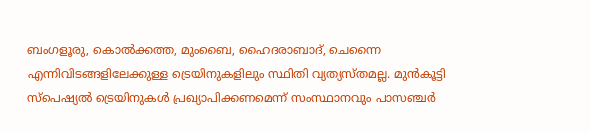ബംഗളൂരു, കൊൽക്കത്ത, മുംബൈ, ഹൈദരാബാദ്, ചെന്നൈ എന്നിവിടങ്ങളിലേക്കുള്ള ട്രെയിനുകളിലും സ്ഥിതി വ്യത്യസ്തമല്ല. മുൻകൂട്ടി സ്പെഷ്യൽ ട്രെയിനുകൾ പ്രഖ്യാപിക്കണമെന്ന് സംസ്ഥാനവും പാസഞ്ചർ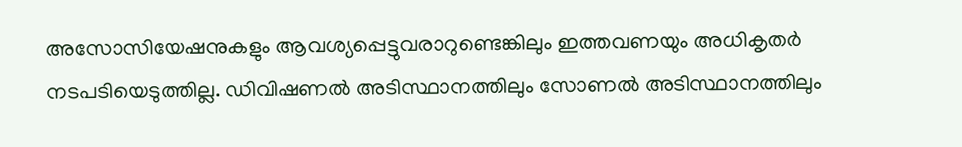അസോസിയേഷനുകളും ആവശ്യപ്പെട്ടുവരാറുണ്ടെങ്കിലും ഇത്തവണയും അധികൃതർ നടപടിയെടുത്തില്ല. ഡിവിഷണൽ അടിസ്ഥാനത്തിലും സോണൽ അടിസ്ഥാനത്തിലും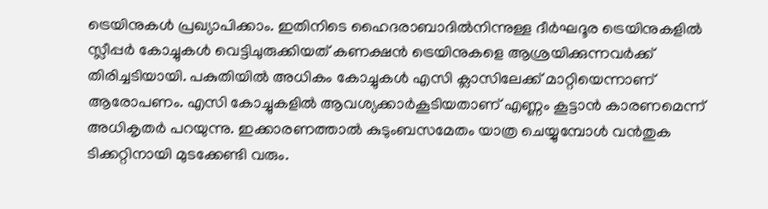ട്രെയിനുകൾ പ്രഖ്യാപിക്കാം. ഇതിനിടെ ഹൈദരാബാദിൽനിന്നുള്ള ദീർഘദൂര ട്രെയിനുകളിൽ സ്ലീപ്പർ കോച്ചുകൾ വെട്ടിചുരുക്കിയത് കണക്ഷൻ ട്രെയിനുകളെ ആശ്രയിക്കുന്നവർക്ക് തിരിച്ചടിയായി. പകുതിയിൽ അധികം കോച്ചുകൾ എസി ക്ലാസിലേക്ക് മാറ്റിയെന്നാണ് ആരോപണം. എസി കോച്ചുകളിൽ ആവശ്യക്കാർകൂടിയതാണ് എണ്ണം കൂട്ടാൻ കാരണമെന്ന് അധികൃതർ പറയുന്നു. ഇക്കാരണത്താൽ കുടുംബസമേതം യാത്ര ചെയ്യുമ്പോൾ വൻതുക ടിക്കറ്റിനായി മുടക്കേണ്ടി വരും.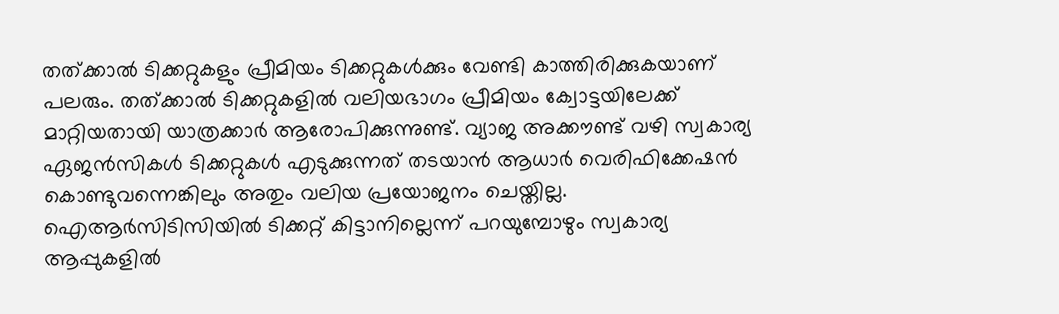തത്ക്കാൽ ടിക്കറ്റുകളും പ്രീമിയം ടിക്കറ്റുകൾക്കും വേണ്ടി കാത്തിരിക്കുകയാണ് പലരും. തത്ക്കാൽ ടിക്കറ്റുകളിൽ വലിയഭാഗം പ്രീമിയം ക്വോട്ടയിലേക്ക് മാറ്റിയതായി യാത്രക്കാർ ആരോപിക്കുന്നുണ്ട്. വ്യാജ അക്കൗണ്ട് വഴി സ്വകാര്യ ഏജൻസികൾ ടിക്കറ്റുകൾ എടുക്കുന്നത് തടയാൻ ആധാർ വെരിഫിക്കേഷൻ കൊണ്ടുവന്നെങ്കിലും അതും വലിയ പ്രയോജനം ചെയ്തില്ല. ഐആർസിടിസിയിൽ ടിക്കറ്റ് കിട്ടാനില്ലെന്ന് പറയുമ്പോഴും സ്വകാര്യ ആപ്പുകളിൽ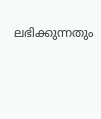ലഭിക്കുന്നതും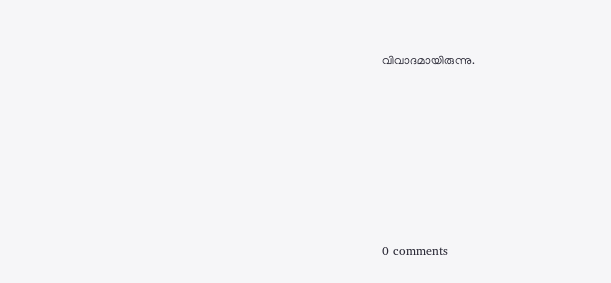വിവാദമായിരുന്നു.









0 comments